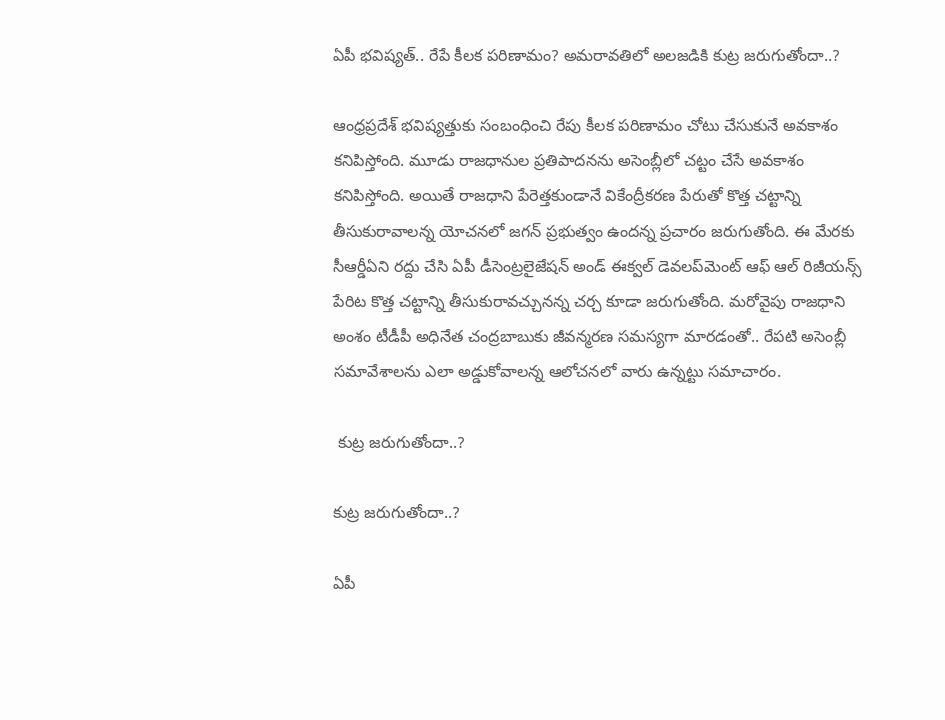ఏపీ భవిష్యత్.. రేపే కీలక పరిణామం? అమరావతిలో అలజడికి కుట్ర జరుగుతోందా..?

ఆంధ్రప్రదేశ్‌ భవిష్యత్తుకు సంబంధించి రేపు కీలక పరిణామం చోటు చేసుకునే అవకాశం కనిపిస్తోంది. మూడు రాజధానుల ప్రతిపాదనను అసెంబ్లీలో చట్టం చేసే అవకాశం కనిపిస్తోంది. అయితే రాజధాని పేరెత్తకుండానే వికేంద్రీకరణ పేరుతో కొత్త చట్టాన్ని తీసుకురావాలన్న యోచనలో జగన్ ప్రభుత్వం ఉందన్న ప్రచారం జరుగుతోంది. ఈ మేరకు సీఆర్డీఏని రద్దు చేసి ఏపీ డీసెంట్రలైజేషన్‌ అండ్ ఈక్వల్ డెవలప్‌మెంట్ ఆఫ్ ఆల్ రిజీయన్స్‌ పేరిట కొత్త చట్టాన్ని తీసుకురావచ్చునన్న చర్చ కూడా జరుగుతోంది. మరోవైపు రాజధాని అంశం టీడీపీ అధినేత చంద్రబాబుకు జీవన్మరణ సమస్యగా మారడంతో.. రేపటి అసెంబ్లీ సమావేశాలను ఎలా అడ్డుకోవాలన్న ఆలోచనలో వారు ఉన్నట్టు సమాచారం.

 కుట్ర జరుగుతోందా..?

కుట్ర జరుగుతోందా..?

ఏపీ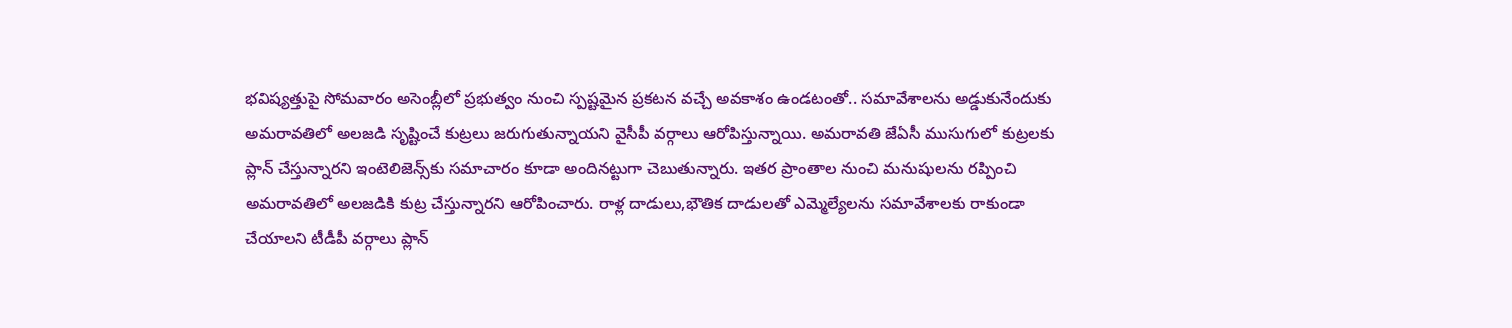భవిష్యత్తుపై సోమవారం అసెంబ్లీలో ప్రభుత్వం నుంచి స్పష్టమైన ప్రకటన వచ్చే అవకాశం ఉండటంతో.. సమావేశాలను అడ్డుకునేందుకు అమరావతిలో అలజడి సృష్టించే కుట్రలు జరుగుతున్నాయని వైసీపీ వర్గాలు ఆరోపిస్తున్నాయి. అమరావతి జేఏసీ ముసుగులో కుట్రలకు ప్లాన్ చేస్తున్నారని ఇంటెలిజెన్స్‌కు సమాచారం కూడా అందినట్టుగా చెబుతున్నారు. ఇతర ప్రాంతాల నుంచి మనుషులను రప్పించి అమరావతిలో అలజడికి కుట్ర చేస్తున్నారని ఆరోపించారు. రాళ్ల దాడులు,భౌతిక దాడులతో ఎమ్మెల్యేలను సమావేశాలకు రాకుండా చేయాలని టీడీపీ వర్గాలు ప్లాన్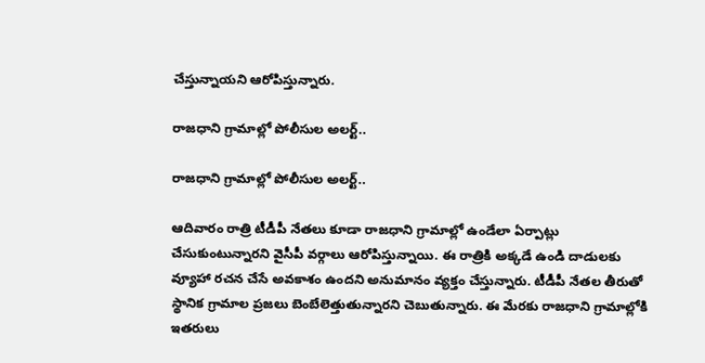చేస్తున్నాయని ఆరోపిస్తున్నారు.

రాజధాని గ్రామాల్లో పోలీసుల అలర్ట్..

రాజధాని గ్రామాల్లో పోలీసుల అలర్ట్..

ఆదివారం రాత్రి టీడీపీ నేతలు కూడా రాజధాని గ్రామాల్లో ఉండేలా ఏర్పాట్లు చేసుకుంటున్నారని వైసీపీ వర్గాలు ఆరోపిస్తున్నాయి. ఈ రాత్రికి అక్కడే ఉండి దాడులకు వ్యూహా రచన చేసే అవకాశం ఉందని అనుమానం వ్యక్తం చేస్తున్నారు. టీడీపీ నేతల తీరుతో స్థానిక గ్రామాల ప్రజలు బెంబేలెత్తుతున్నారని చెబుతున్నారు. ఈ మేరకు రాజధాని గ్రామాల్లోకి ఇతరులు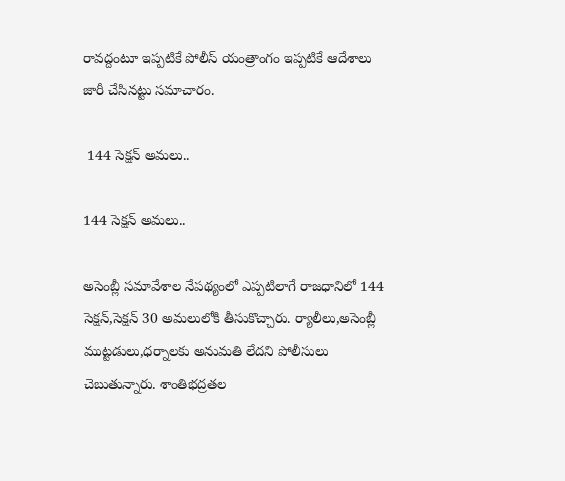రావద్దంటూ ఇప్పటికే పోలీస్ యంత్రాంగం ఇప్పటికే ఆదేశాలు జారీ చేసినట్టు సమాచారం.

 144 సెక్షన్ అమలు..

144 సెక్షన్ అమలు..

అసెంబ్లీ సమావేశాల నేపథ్యంలో ఎప్పటిలాగే రాజధానిలో 144 సెక్షన్,సెక్షన్ 30 అమలులోకి తీసుకొచ్చారు. ర్యాలీలు,అసెంబ్లీ ముట్టడులు,ధర్నాలకు అనుమతి లేదని పోలీసులు చెబుతున్నారు. శాంతిభద్రతల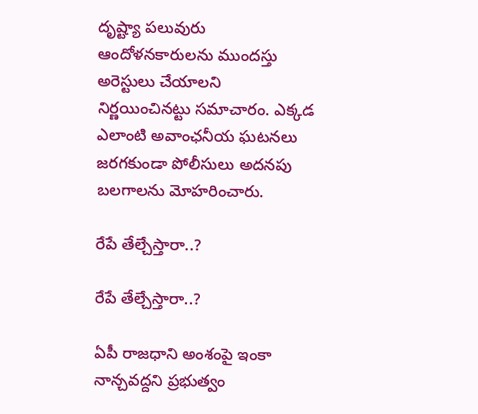దృష్ట్యా పలువురు ఆందోళనకారులను ముందస్తు అరెస్టులు చేయాలని నిర్ణయించినట్టు సమాచారం. ఎక్కడ ఎలాంటి అవాంఛనీయ ఘటనలు జరగకుండా పోలీసులు అదనపు బలగాలను మోహరించారు.

రేపే తేల్చేస్తారా..?

రేపే తేల్చేస్తారా..?

ఏపీ రాజధాని అంశంపై ఇంకా నాన్చవద్దని ప్రభుత్వం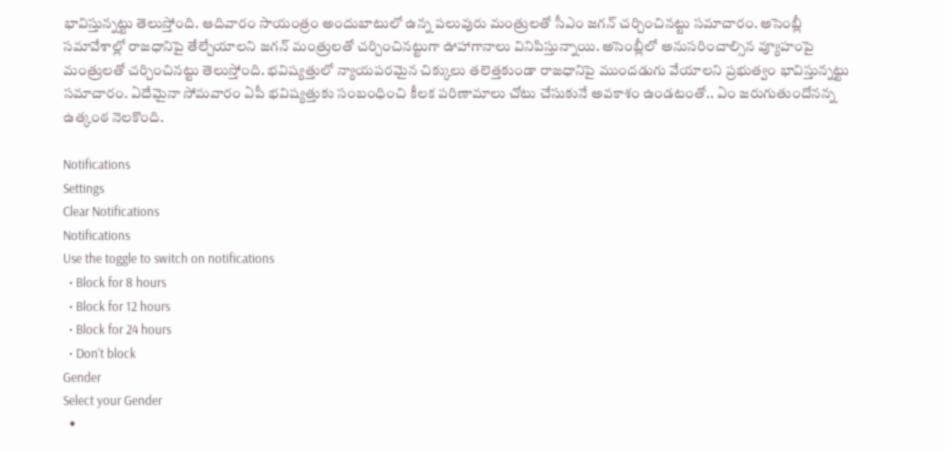భావిస్తున్నట్టు తెలుస్తోంది. ఆదివారం సాయంత్రం అందుబాటులో ఉన్న పలువురు మంత్రులతో సీఎం జగన్ చర్చించినట్టు సమాచారం. అసెంబ్లీ సమావేశాల్లో రాజధానిపై తేల్చేయాలని జగన్ మంత్రులతో చర్చించినట్టుగా ఊహాగానాలు వినిపిస్తున్నాయి. అసెంబ్లీలో అనుసరించాల్సిన వ్యూహంపై మంత్రులతో చర్చించినట్టు తెలుస్తోంది. భవిష్యత్తులో న్యాయపరమైన చిక్కులు తలెత్తకుండా రాజధానిపై ముందడుగు వేయాలని ప్రభుత్వం భావిస్తున్నట్టు సమాచారం. ఏదేమైనా సోమవారం ఏపీ భవిష్యత్తుకు సంబంధించి కీలక పరిణామాలు చోటు చేసుకునే అవకాశం ఉండటంతో.. ఏం జరుగుతుందోనన్న ఉత్కంఠ నెలకొంది.

Notifications
Settings
Clear Notifications
Notifications
Use the toggle to switch on notifications
  • Block for 8 hours
  • Block for 12 hours
  • Block for 24 hours
  • Don't block
Gender
Select your Gender
  •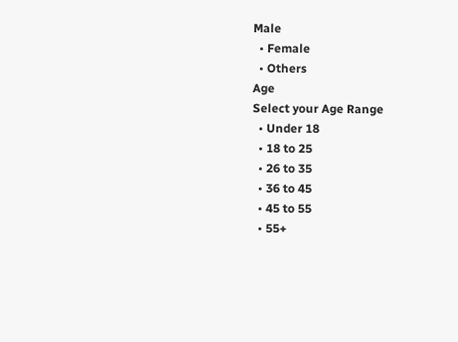Male
  • Female
  • Others
Age
Select your Age Range
  • Under 18
  • 18 to 25
  • 26 to 35
  • 36 to 45
  • 45 to 55
  • 55+